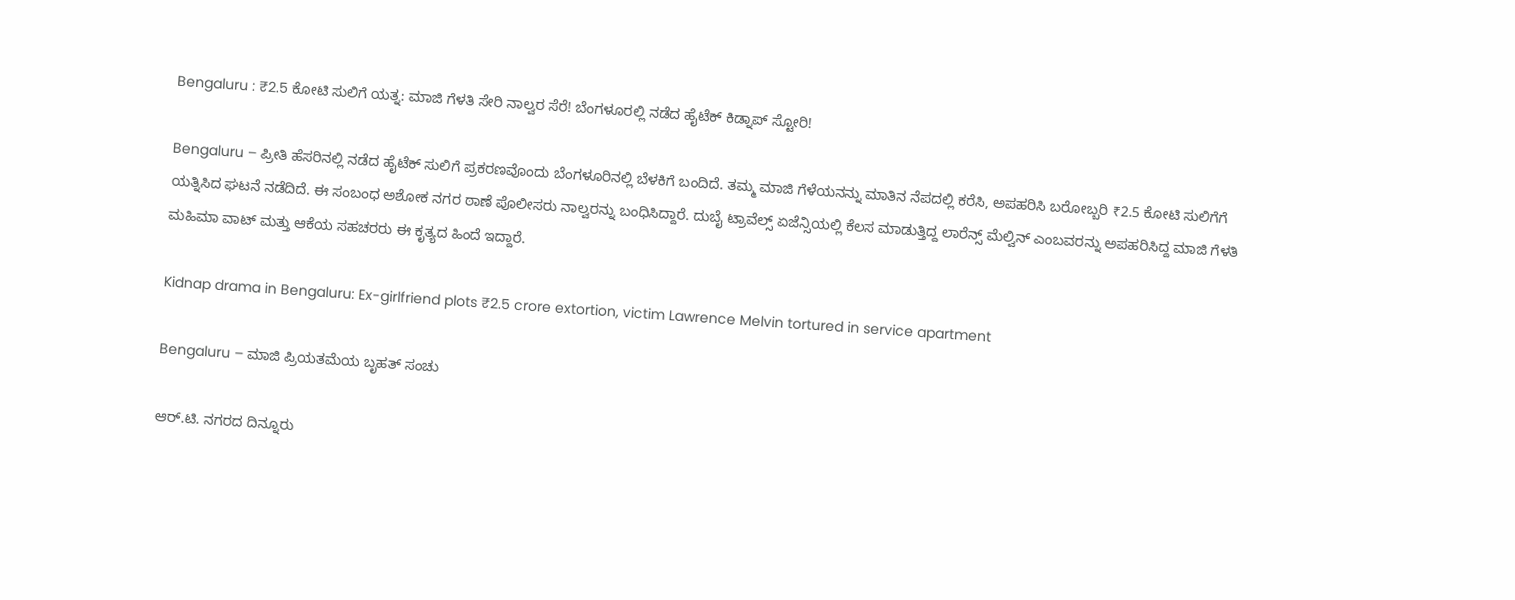Bengaluru : ₹2.5 ಕೋಟಿ ಸುಲಿಗೆ ಯತ್ನ: ಮಾಜಿ ಗೆಳತಿ ಸೇರಿ ನಾಲ್ವರ ಸೆರೆ! ಬೆಂಗಳೂರಲ್ಲಿ ನಡೆದ ಹೈಟೆಕ್ ಕಿಡ್ನಾಪ್ ಸ್ಟೋರಿ!

Bengaluru – ಪ್ರೀತಿ ಹೆಸರಿನಲ್ಲಿ ನಡೆದ ಹೈಟೆಕ್ ಸುಲಿಗೆ ಪ್ರಕರಣವೊಂದು ಬೆಂಗಳೂರಿನಲ್ಲಿ ಬೆಳಕಿಗೆ ಬಂದಿದೆ. ತಮ್ಮ ಮಾಜಿ ಗೆಳೆಯನನ್ನು ಮಾತಿನ ನೆಪದಲ್ಲಿ ಕರೆಸಿ, ಅಪಹರಿಸಿ ಬರೋಬ್ಬರಿ ₹2.5 ಕೋಟಿ ಸುಲಿಗೆಗೆ ಯತ್ನಿಸಿದ ಘಟನೆ ನಡೆದಿದೆ. ಈ ಸಂಬಂಧ ಅಶೋಕ ನಗರ ಠಾಣೆ ಪೊಲೀಸರು ನಾಲ್ವರನ್ನು ಬಂಧಿಸಿದ್ದಾರೆ. ದುಬೈ ಟ್ರಾವೆಲ್ಸ್ ಏಜೆನ್ಸಿಯಲ್ಲಿ ಕೆಲಸ ಮಾಡುತ್ತಿದ್ದ ಲಾರೆನ್ಸ್ ಮೆಲ್ವಿನ್ ಎಂಬವರನ್ನು ಅಪಹರಿಸಿದ್ದ ಮಾಜಿ ಗೆಳತಿ ಮಹಿಮಾ ವಾಟ್ ಮತ್ತು ಆಕೆಯ ಸಹಚರರು ಈ ಕೃತ್ಯದ ಹಿಂದೆ ಇದ್ದಾರೆ.

Kidnap drama in Bengaluru: Ex-girlfriend plots ₹2.5 crore extortion, victim Lawrence Melvin tortured in service apartment

Bengaluru – ಮಾಜಿ ಪ್ರಿಯತಮೆಯ ಬೃಹತ್ ಸಂಚು

ಆರ್‌.ಟಿ. ನಗರದ ದಿನ್ನೂರು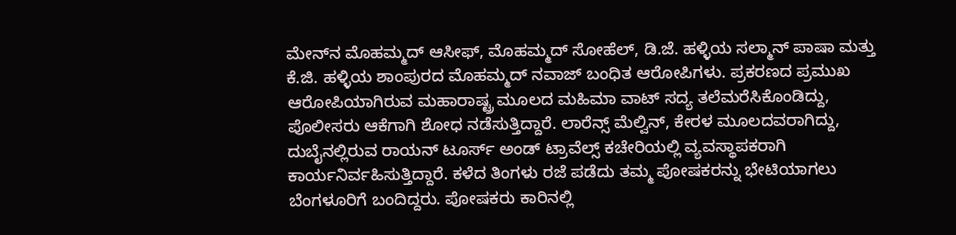ಮೇನ್‌ನ ಮೊಹಮ್ಮದ್ ಆಸೀಫ್, ಮೊಹಮ್ಮದ್ ಸೋಹೆಲ್, ಡಿ.ಜೆ. ಹಳ್ಳಿಯ ಸಲ್ಮಾನ್ ಪಾಷಾ ಮತ್ತು ಕೆ.ಜಿ. ಹಳ್ಳಿಯ ಶಾಂಪುರದ ಮೊಹಮ್ಮದ್ ನವಾಜ್ ಬಂಧಿತ ಆರೋಪಿಗಳು. ಪ್ರಕರಣದ ಪ್ರಮುಖ ಆರೋಪಿಯಾಗಿರುವ ಮಹಾರಾಷ್ಟ್ರ ಮೂಲದ ಮಹಿಮಾ ವಾಟ್ ಸದ್ಯ ತಲೆಮರೆಸಿಕೊಂಡಿದ್ದು, ಪೊಲೀಸರು ಆಕೆಗಾಗಿ ಶೋಧ ನಡೆಸುತ್ತಿದ್ದಾರೆ. ಲಾರೆನ್ಸ್ ಮೆಲ್ವಿನ್, ಕೇರಳ ಮೂಲದವರಾಗಿದ್ದು, ದುಬೈನಲ್ಲಿರುವ ರಾಯನ್ ಟೂರ್ಸ್ ಅಂಡ್ ಟ್ರಾವೆಲ್ಸ್ ಕಚೇರಿಯಲ್ಲಿ ವ್ಯವಸ್ಥಾಪಕರಾಗಿ ಕಾರ್ಯನಿರ್ವಹಿಸುತ್ತಿದ್ದಾರೆ. ಕಳೆದ ತಿಂಗಳು ರಜೆ ಪಡೆದು ತಮ್ಮ ಪೋಷಕರನ್ನು ಭೇಟಿಯಾಗಲು ಬೆಂಗಳೂರಿಗೆ ಬಂದಿದ್ದರು. ಪೋಷಕರು ಕಾರಿನಲ್ಲಿ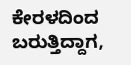ಕೇರಳದಿಂದ ಬರುತ್ತಿದ್ದಾಗ,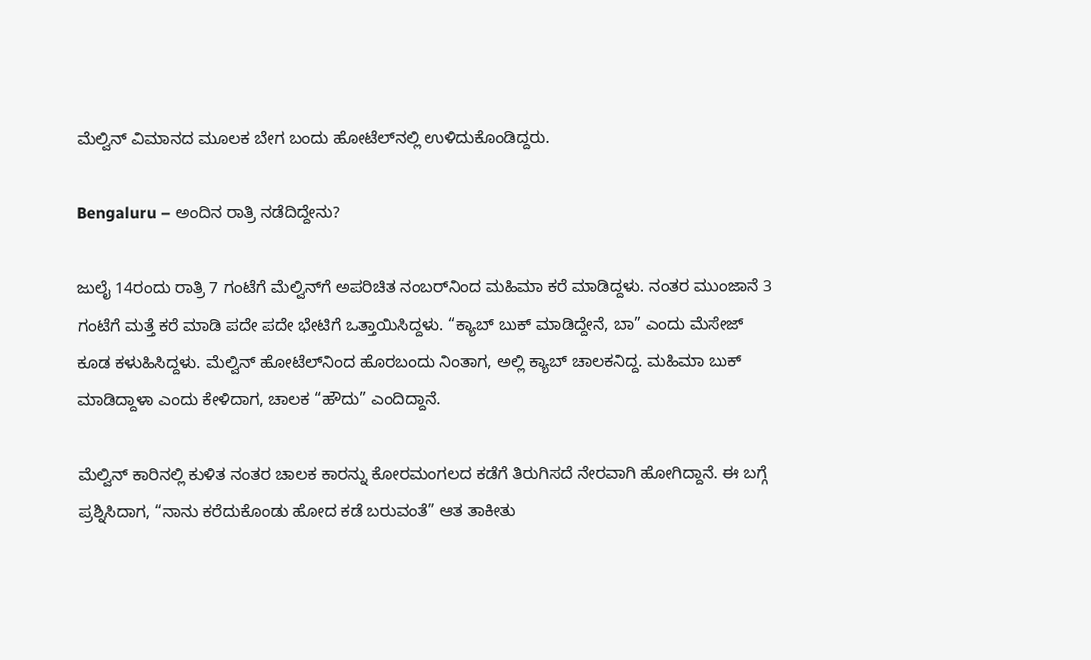ಮೆಲ್ವಿನ್ ವಿಮಾನದ ಮೂಲಕ ಬೇಗ ಬಂದು ಹೋಟೆಲ್‌ನಲ್ಲಿ ಉಳಿದುಕೊಂಡಿದ್ದರು.

Bengaluru – ಅಂದಿನ ರಾತ್ರಿ ನಡೆದಿದ್ದೇನು?

ಜುಲೈ 14ರಂದು ರಾತ್ರಿ 7 ಗಂಟೆಗೆ ಮೆಲ್ವಿನ್‌ಗೆ ಅಪರಿಚಿತ ನಂಬರ್‌ನಿಂದ ಮಹಿಮಾ ಕರೆ ಮಾಡಿದ್ದಳು. ನಂತರ ಮುಂಜಾನೆ 3 ಗಂಟೆಗೆ ಮತ್ತೆ ಕರೆ ಮಾಡಿ ಪದೇ ಪದೇ ಭೇಟಿಗೆ ಒತ್ತಾಯಿಸಿದ್ದಳು. “ಕ್ಯಾಬ್ ಬುಕ್ ಮಾಡಿದ್ದೇನೆ, ಬಾ” ಎಂದು ಮೆಸೇಜ್ ಕೂಡ ಕಳುಹಿಸಿದ್ದಳು. ಮೆಲ್ವಿನ್ ಹೋಟೆಲ್‌ನಿಂದ ಹೊರಬಂದು ನಿಂತಾಗ, ಅಲ್ಲಿ ಕ್ಯಾಬ್ ಚಾಲಕನಿದ್ದ. ಮಹಿಮಾ ಬುಕ್ ಮಾಡಿದ್ದಾಳಾ ಎಂದು ಕೇಳಿದಾಗ, ಚಾಲಕ “ಹೌದು” ಎಂದಿದ್ದಾನೆ.

ಮೆಲ್ವಿನ್ ಕಾರಿನಲ್ಲಿ ಕುಳಿತ ನಂತರ ಚಾಲಕ ಕಾರನ್ನು ಕೋರಮಂಗಲದ ಕಡೆಗೆ ತಿರುಗಿಸದೆ ನೇರವಾಗಿ ಹೋಗಿದ್ದಾನೆ. ಈ ಬಗ್ಗೆ ಪ್ರಶ್ನಿಸಿದಾಗ, “ನಾನು ಕರೆದುಕೊಂಡು ಹೋದ ಕಡೆ ಬರುವಂತೆ” ಆತ ತಾಕೀತು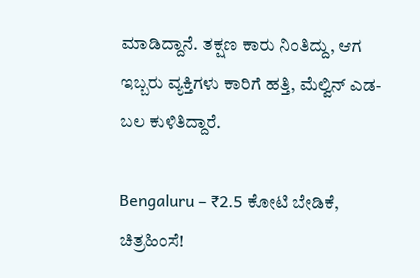ಮಾಡಿದ್ದಾನೆ. ತಕ್ಷಣ ಕಾರು ನಿಂತಿದ್ದು, ಆಗ ಇಬ್ಬರು ವ್ಯಕ್ತಿಗಳು ಕಾರಿಗೆ ಹತ್ತಿ, ಮೆಲ್ವಿನ್ ಎಡ-ಬಲ ಕುಳಿತಿದ್ದಾರೆ.

Bengaluru – ₹2.5 ಕೋಟಿ ಬೇಡಿಕೆ, ಚಿತ್ರಹಿಂಸೆ!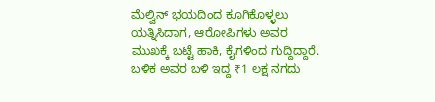ಮೆಲ್ವಿನ್ ಭಯದಿಂದ ಕೂಗಿಕೊಳ್ಳಲು ಯತ್ನಿಸಿದಾಗ, ಆರೋಪಿಗಳು ಅವರ ಮುಖಕ್ಕೆ ಬಟ್ಟೆ ಹಾಕಿ, ಕೈಗಳಿಂದ ಗುದ್ದಿದ್ದಾರೆ. ಬಳಿಕ ಅವರ ಬಳಿ ಇದ್ದ ₹1 ಲಕ್ಷ ನಗದು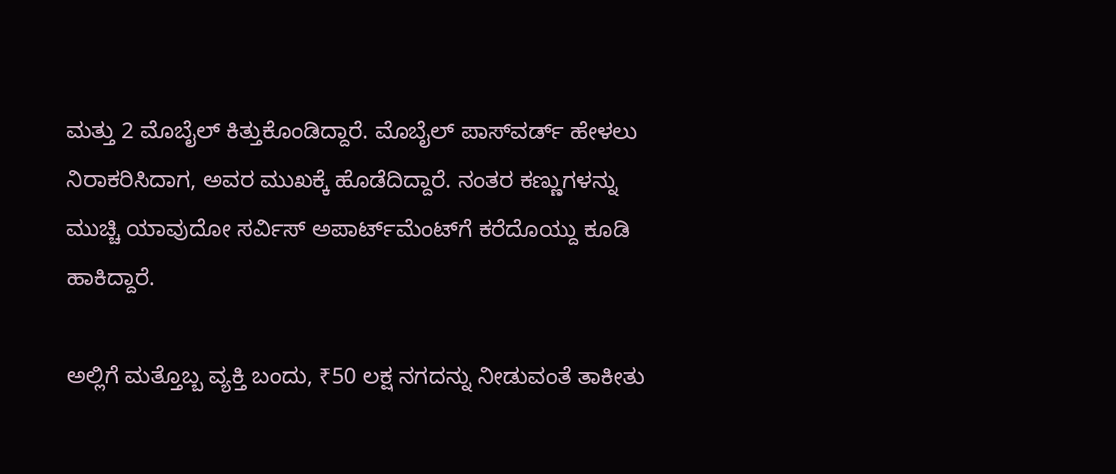ಮತ್ತು 2 ಮೊಬೈಲ್ ಕಿತ್ತುಕೊಂಡಿದ್ದಾರೆ. ಮೊಬೈಲ್ ಪಾಸ್‌ವರ್ಡ್ ಹೇಳಲು ನಿರಾಕರಿಸಿದಾಗ, ಅವರ ಮುಖಕ್ಕೆ ಹೊಡೆದಿದ್ದಾರೆ. ನಂತರ ಕಣ್ಣುಗಳನ್ನು ಮುಚ್ಚಿ ಯಾವುದೋ ಸರ್ವಿಸ್ ಅಪಾರ್ಟ್‌ಮೆಂಟ್‌ಗೆ ಕರೆದೊಯ್ದು ಕೂಡಿ ಹಾಕಿದ್ದಾರೆ.

ಅಲ್ಲಿಗೆ ಮತ್ತೊಬ್ಬ ವ್ಯಕ್ತಿ ಬಂದು, ₹50 ಲಕ್ಷ ನಗದನ್ನು ನೀಡುವಂತೆ ತಾಕೀತು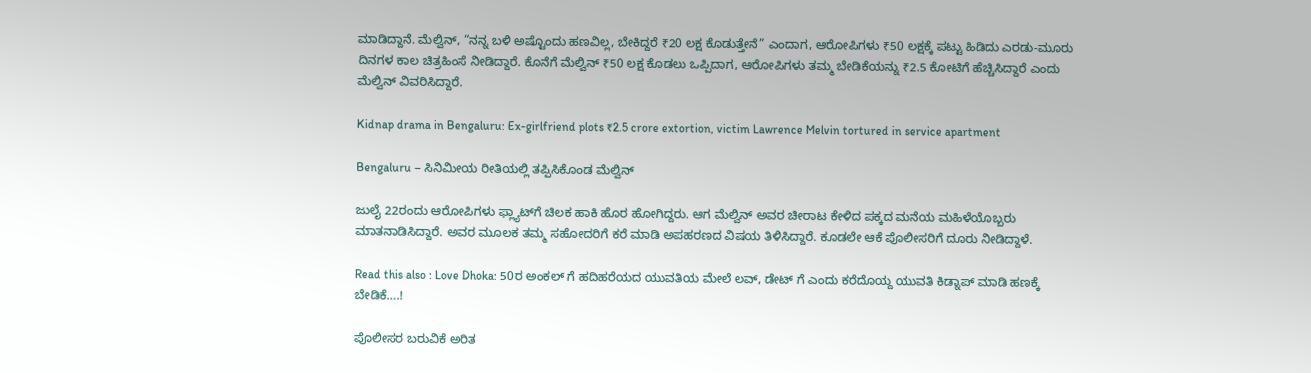ಮಾಡಿದ್ದಾನೆ. ಮೆಲ್ವಿನ್, “ನನ್ನ ಬಳಿ ಅಷ್ಟೊಂದು ಹಣವಿಲ್ಲ, ಬೇಕಿದ್ದರೆ ₹20 ಲಕ್ಷ ಕೊಡುತ್ತೇನೆ” ಎಂದಾಗ, ಆರೋಪಿಗಳು ₹50 ಲಕ್ಷಕ್ಕೆ ಪಟ್ಟು ಹಿಡಿದು ಎರಡು-ಮೂರು ದಿನಗಳ ಕಾಲ ಚಿತ್ರಹಿಂಸೆ ನೀಡಿದ್ದಾರೆ. ಕೊನೆಗೆ ಮೆಲ್ವಿನ್ ₹50 ಲಕ್ಷ ಕೊಡಲು ಒಪ್ಪಿದಾಗ, ಆರೋಪಿಗಳು ತಮ್ಮ ಬೇಡಿಕೆಯನ್ನು ₹2.5 ಕೋಟಿಗೆ ಹೆಚ್ಚಿಸಿದ್ದಾರೆ ಎಂದು ಮೆಲ್ವಿನ್ ವಿವರಿಸಿದ್ದಾರೆ.

Kidnap drama in Bengaluru: Ex-girlfriend plots ₹2.5 crore extortion, victim Lawrence Melvin tortured in service apartment

Bengaluru – ಸಿನಿಮೀಯ ರೀತಿಯಲ್ಲಿ ತಪ್ಪಿಸಿಕೊಂಡ ಮೆಲ್ವಿನ್

ಜುಲೈ 22ರಂದು ಆರೋಪಿಗಳು ಫ್ಲ್ಯಾಟ್‌ಗೆ ಚಿಲಕ ಹಾಕಿ ಹೊರ ಹೋಗಿದ್ದರು. ಆಗ ಮೆಲ್ವಿನ್ ಅವರ ಚೀರಾಟ ಕೇಳಿದ ಪಕ್ಕದ ಮನೆಯ ಮಹಿಳೆಯೊಬ್ಬರು ಮಾತನಾಡಿಸಿದ್ದಾರೆ. ಅವರ ಮೂಲಕ ತಮ್ಮ ಸಹೋದರಿಗೆ ಕರೆ ಮಾಡಿ ಅಪಹರಣದ ವಿಷಯ ತಿಳಿಸಿದ್ದಾರೆ. ಕೂಡಲೇ ಆಕೆ ಪೊಲೀಸರಿಗೆ ದೂರು ನೀಡಿದ್ದಾಳೆ.

Read this also : Love Dhoka: 50ರ ಅಂಕಲ್ ಗೆ ಹದಿಹರೆಯದ ಯುವತಿಯ ಮೇಲೆ ಲವ್, ಡೇಟ್ ಗೆ ಎಂದು ಕರೆದೊಯ್ದ ಯುವತಿ ಕಿಡ್ನಾಪ್ ಮಾಡಿ ಹಣಕ್ಕೆ ಬೇಡಿಕೆ….!

ಪೊಲೀಸರ ಬರುವಿಕೆ ಅರಿತ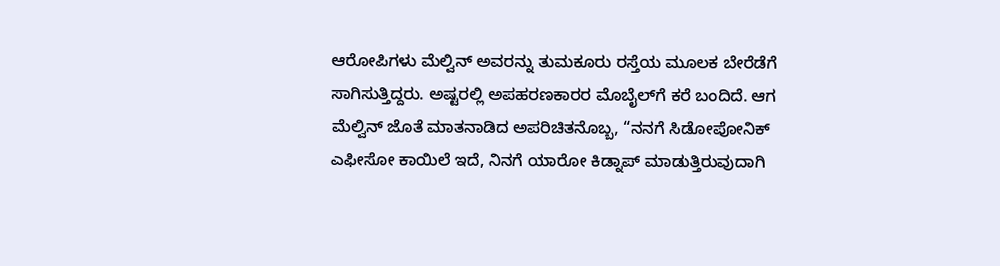ಆರೋಪಿಗಳು ಮೆಲ್ವಿನ್ ಅವರನ್ನು ತುಮಕೂರು ರಸ್ತೆಯ ಮೂಲಕ ಬೇರೆಡೆಗೆ ಸಾಗಿಸುತ್ತಿದ್ದರು. ಅಷ್ಟರಲ್ಲಿ ಅಪಹರಣಕಾರರ ಮೊಬೈಲ್‌ಗೆ ಕರೆ ಬಂದಿದೆ. ಆಗ ಮೆಲ್ವಿನ್ ಜೊತೆ ಮಾತನಾಡಿದ ಅಪರಿಚಿತನೊಬ್ಬ, “ನನಗೆ ಸಿಡೋಪೋನಿಕ್ ಎಫೀಸೋ ಕಾಯಿಲೆ ಇದೆ, ನಿನಗೆ ಯಾರೋ ಕಿಡ್ನಾಪ್ ಮಾಡುತ್ತಿರುವುದಾಗಿ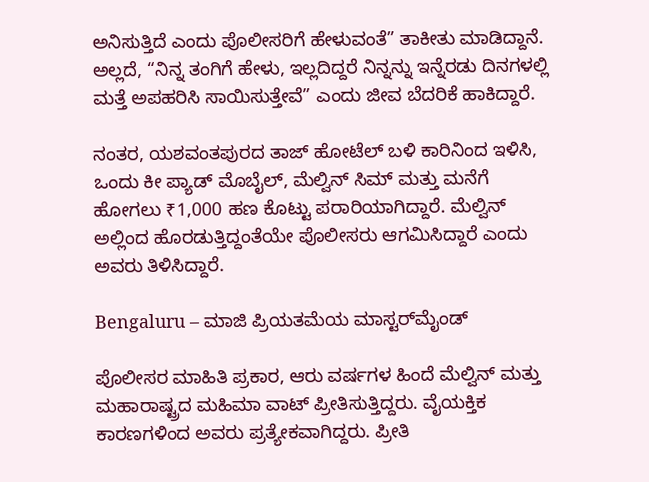ಅನಿಸುತ್ತಿದೆ ಎಂದು ಪೊಲೀಸರಿಗೆ ಹೇಳುವಂತೆ” ತಾಕೀತು ಮಾಡಿದ್ದಾನೆ. ಅಲ್ಲದೆ, “ನಿನ್ನ ತಂಗಿಗೆ ಹೇಳು, ಇಲ್ಲದಿದ್ದರೆ ನಿನ್ನನ್ನು ಇನ್ನೆರಡು ದಿನಗಳಲ್ಲಿ ಮತ್ತೆ ಅಪಹರಿಸಿ ಸಾಯಿಸುತ್ತೇವೆ” ಎಂದು ಜೀವ ಬೆದರಿಕೆ ಹಾಕಿದ್ದಾರೆ.

ನಂತರ, ಯಶವಂತಪುರದ ತಾಜ್ ಹೋಟೆಲ್ ಬಳಿ ಕಾರಿನಿಂದ ಇಳಿಸಿ, ಒಂದು ಕೀ ಪ್ಯಾಡ್ ಮೊಬೈಲ್, ಮೆಲ್ವಿನ್ ಸಿಮ್ ಮತ್ತು ಮನೆಗೆ ಹೋಗಲು ₹1,000 ಹಣ ಕೊಟ್ಟು ಪರಾರಿಯಾಗಿದ್ದಾರೆ. ಮೆಲ್ವಿನ್ ಅಲ್ಲಿಂದ ಹೊರಡುತ್ತಿದ್ದಂತೆಯೇ ಪೊಲೀಸರು ಆಗಮಿಸಿದ್ದಾರೆ ಎಂದು ಅವರು ತಿಳಿಸಿದ್ದಾರೆ.

Bengaluru – ಮಾಜಿ ಪ್ರಿಯತಮೆಯ ಮಾಸ್ಟರ್‌ಮೈಂಡ್

ಪೊಲೀಸರ ಮಾಹಿತಿ ಪ್ರಕಾರ, ಆರು ವರ್ಷಗಳ ಹಿಂದೆ ಮೆಲ್ವಿನ್ ಮತ್ತು ಮಹಾರಾಷ್ಟ್ರದ ಮಹಿಮಾ ವಾಟ್ ಪ್ರೀತಿಸುತ್ತಿದ್ದರು. ವೈಯಕ್ತಿಕ ಕಾರಣಗಳಿಂದ ಅವರು ಪ್ರತ್ಯೇಕವಾಗಿದ್ದರು. ಪ್ರೀತಿ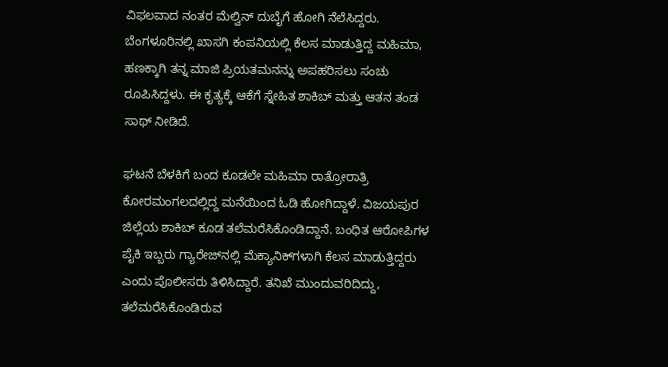ವಿಫಲವಾದ ನಂತರ ಮೆಲ್ವಿನ್ ದುಬೈಗೆ ಹೋಗಿ ನೆಲೆಸಿದ್ದರು. ಬೆಂಗಳೂರಿನಲ್ಲಿ ಖಾಸಗಿ ಕಂಪನಿಯಲ್ಲಿ ಕೆಲಸ ಮಾಡುತ್ತಿದ್ದ ಮಹಿಮಾ, ಹಣಕ್ಕಾಗಿ ತನ್ನ ಮಾಜಿ ಪ್ರಿಯತಮನನ್ನು ಅಪಹರಿಸಲು ಸಂಚು ರೂಪಿಸಿದ್ದಳು. ಈ ಕೃತ್ಯಕ್ಕೆ ಆಕೆಗೆ ಸ್ನೇಹಿತ ಶಾಕಿಬ್ ಮತ್ತು ಆತನ ತಂಡ ಸಾಥ್ ನೀಡಿದೆ.

ಘಟನೆ ಬೆಳಕಿಗೆ ಬಂದ ಕೂಡಲೇ ಮಹಿಮಾ ರಾತ್ರೋರಾತ್ರಿ ಕೋರಮಂಗಲದಲ್ಲಿದ್ದ ಮನೆಯಿಂದ ಓಡಿ ಹೋಗಿದ್ದಾಳೆ. ವಿಜಯಪುರ ಜಿಲ್ಲೆಯ ಶಾಕಿಬ್ ಕೂಡ ತಲೆಮರೆಸಿಕೊಂಡಿದ್ದಾನೆ. ಬಂಧಿತ ಆರೋಪಿಗಳ ಪೈಕಿ ಇಬ್ಬರು ಗ್ಯಾರೇಜ್‌ನಲ್ಲಿ ಮೆಕ್ಯಾನಿಕ್‌ಗಳಾಗಿ ಕೆಲಸ ಮಾಡುತ್ತಿದ್ದರು ಎಂದು ಪೊಲೀಸರು ತಿಳಿಸಿದ್ದಾರೆ. ತನಿಖೆ ಮುಂದುವರಿದಿದ್ದು, ತಲೆಮರೆಸಿಕೊಂಡಿರುವ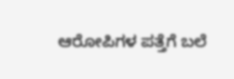ಆರೋಪಿಗಳ ಪತ್ತೆಗೆ ಬಲೆ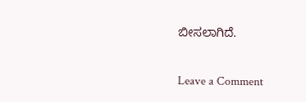ಬೀಸಲಾಗಿದೆ.

Leave a Comment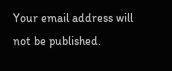Your email address will not be published.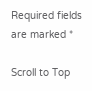Required fields are marked *

Scroll to Top